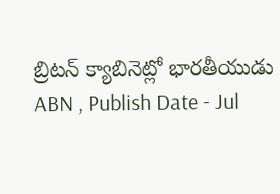బ్రిటన్ క్యాబినెట్లో భారతీయుడు
ABN , Publish Date - Jul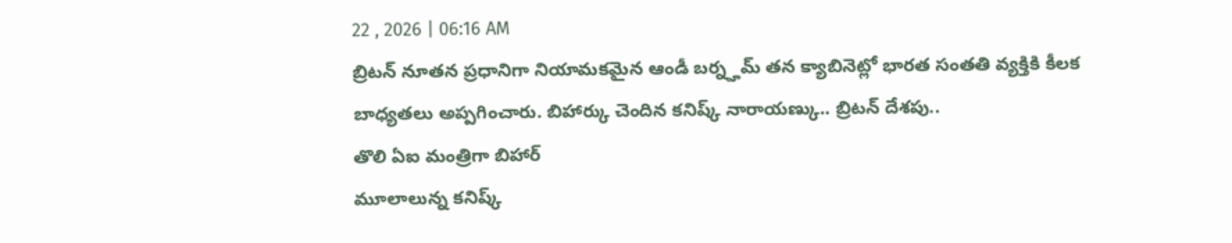22 , 2026 | 06:16 AM
బ్రిటన్ నూతన ప్రధానిగా నియామకమైన ఆండీ బర్న్హమ్ తన క్యాబినెట్లో భారత సంతతి వ్యక్తికి కీలక బాధ్యతలు అప్పగించారు. బిహార్కు చెందిన కనిష్క్ నారాయణ్కు.. బ్రిటన్ దేశపు..
తొలి ఏఐ మంత్రిగా బిహార్
మూలాలున్న కనిష్క్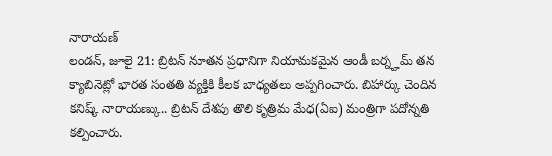నారాయణ్
లండన్, జూలై 21: బ్రిటన్ నూతన ప్రధానిగా నియామకమైన ఆండీ బర్న్హమ్ తన క్యాబినెట్లో భారత సంతతి వ్యక్తికి కీలక బాధ్యతలు అప్పగించారు. బిహార్కు చెందిన కనిష్క్ నారాయణ్కు.. బ్రిటన్ దేశపు తొలి కృత్రిమ మేధ(ఏఐ) మంత్రిగా పదోన్నతి కల్పించారు.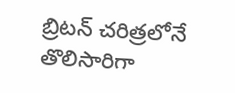బ్రిటన్ చరిత్రలోనే తొలిసారిగా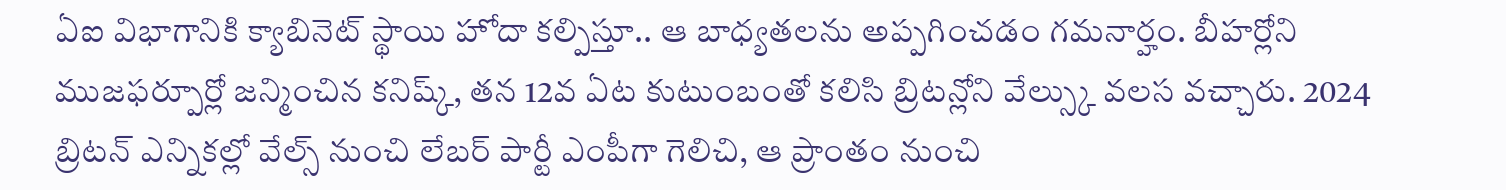ఏఐ విభాగానికి క్యాబినెట్ స్థాయి హోదా కల్పిస్తూ.. ఆ బాధ్యతలను అప్పగించడం గమనార్హం. బీహర్లోని ముజఫర్పూర్లో జన్మించిన కనిష్క్, తన 12వ ఏట కుటుంబంతో కలిసి బ్రిటన్లోని వేల్స్కు వలస వచ్చారు. 2024 బ్రిటన్ ఎన్నికల్లో వేల్స్ నుంచి లేబర్ పార్టీ ఎంపీగా గెలిచి, ఆ ప్రాంతం నుంచి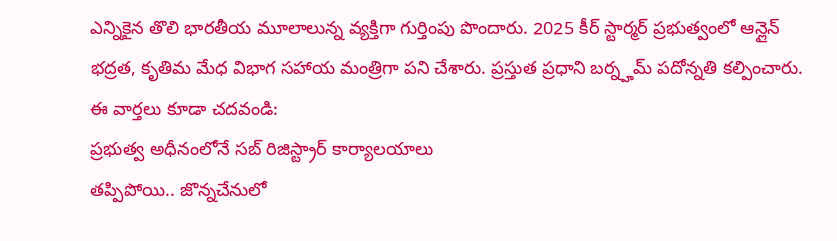ఎన్నికైన తొలి భారతీయ మూలాలున్న వ్యక్తిగా గుర్తింపు పొందారు. 2025 కీర్ స్టార్మర్ ప్రభుత్వంలో ఆన్లైన్ భద్రత, కృతిమ మేధ విభాగ సహాయ మంత్రిగా పని చేశారు. ప్రస్తుత ప్రధాని బర్న్హమ్ పదోన్నతి కల్పించారు.
ఈ వార్తలు కూడా చదవండి:
ప్రభుత్వ అధీనంలోనే సబ్ రిజిస్ట్రార్ కార్యాలయాలు
తప్పిపోయి.. జొన్నచేనులో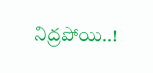నిద్రపోయి..!